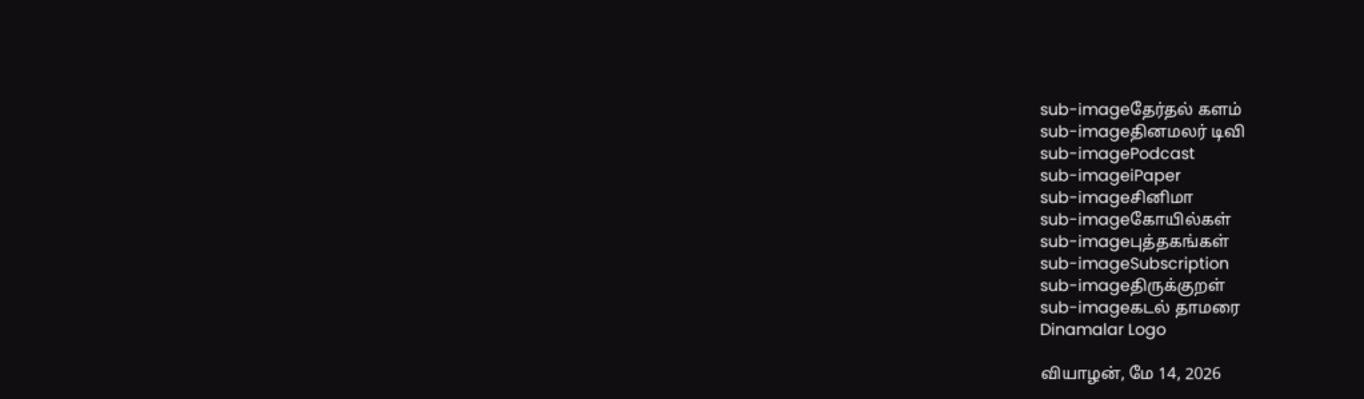sub-imageதேர்தல் களம்
sub-imageதினமலர் டிவி
sub-imagePodcast
sub-imageiPaper
sub-imageசினிமா
sub-imageகோயில்கள்
sub-imageபுத்தகங்கள்
sub-imageSubscription
sub-imageதிருக்குறள்
sub-imageகடல் தாமரை
Dinamalar Logo

வியாழன், மே 14, 2026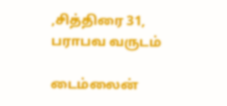,சித்திரை 31, பராபவ வருடம்

டைம்லைன்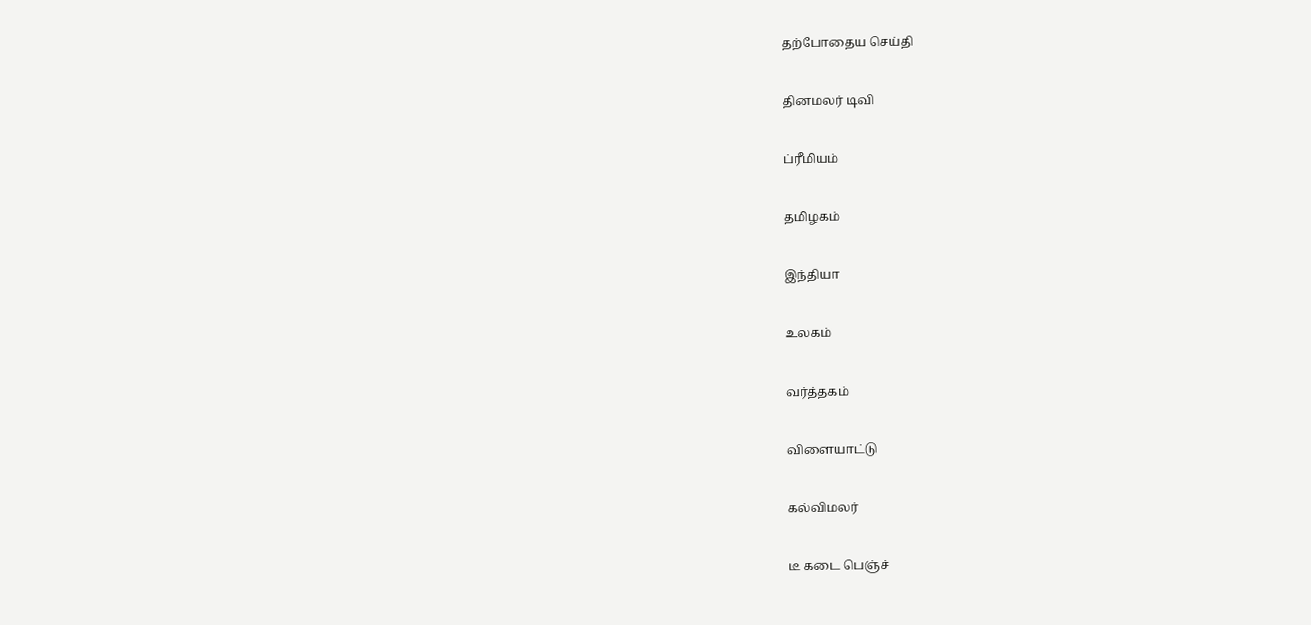தற்போதைய செய்தி


தினமலர் டிவி


ப்ரீமியம்


தமிழகம்


இந்தியா


உலகம்


வர்த்தகம்


விளையாட்டு


கல்விமலர்


டீ கடை பெஞ்ச்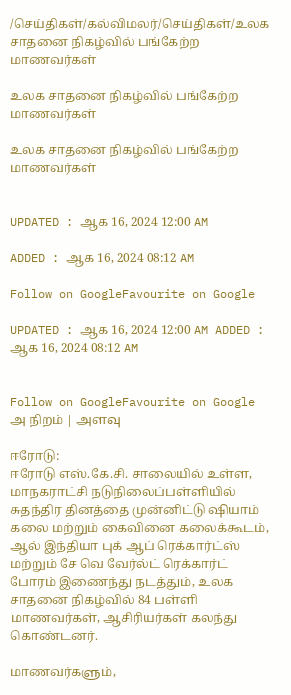/செய்திகள்/கல்விமலர்/செய்திகள்/உலக சாதனை நிகழ்வில் பங்கேற்ற மாணவர்கள்

உலக சாதனை நிகழ்வில் பங்கேற்ற மாணவர்கள்

உலக சாதனை நிகழ்வில் பங்கேற்ற மாணவர்கள்


UPDATED : ஆக 16, 2024 12:00 AM

ADDED : ஆக 16, 2024 08:12 AM

Follow on GoogleFavourite on Google

UPDATED : ஆக 16, 2024 12:00 AM ADDED : ஆக 16, 2024 08:12 AM


Follow on GoogleFavourite on Google
அ நிறம் | அளவு

ஈரோடு:
ஈரோடு எஸ்.கே.சி. சாலையில் உள்ள, மாநகராட்சி நடுநிலைப்பள்ளியில் சுதந்திர தினத்தை முன்னிட்டு ஷியாம் கலை மற்றும் கைவினை கலைக்கூடம், ஆல் இந்தியா புக் ஆப் ரெக்கார்ட்ஸ் மற்றும் சே வெ வேர்ல்ட் ரெக்கார்ட் போரம் இணைந்து நடத்தும், உலக சாதனை நிகழ்வில் 84 பள்ளி மாணவர்கள், ஆசிரியர்கள் கலந்து கொண்டனர்.

மாணவர்களும்,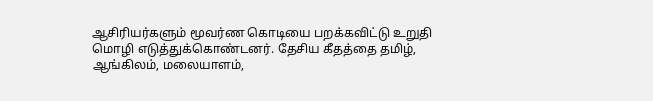ஆசிரியர்களும் மூவர்ண கொடியை பறக்கவிட்டு உறுதி மொழி எடுத்துக்கொண்டனர். தேசிய கீதத்தை தமிழ், ஆங்கிலம், மலையாளம்,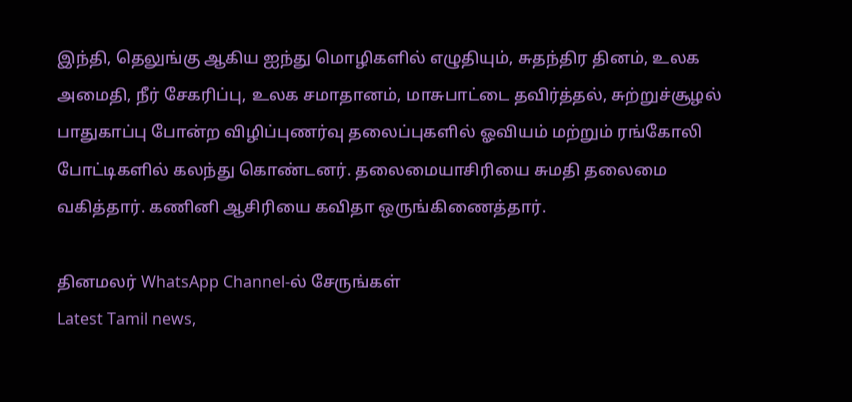இந்தி, தெலுங்கு ஆகிய ஐந்து மொழிகளில் எழுதியும், சுதந்திர தினம், உலக அமைதி, நீர் சேகரிப்பு, உலக சமாதானம், மாசுபாட்டை தவிர்த்தல், சுற்றுச்சூழல் பாதுகாப்பு போன்ற விழிப்புணர்வு தலைப்புகளில் ஓவியம் மற்றும் ரங்கோலி போட்டிகளில் கலந்து கொண்டனர். தலைமையாசிரியை சுமதி தலைமை வகித்தார். கணினி ஆசிரியை கவிதா ஒருங்கிணைத்தார்.

தினமலர் WhatsApp Channel-ல் சேருங்கள்
Latest Tamil news,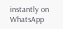instantly on WhatsApp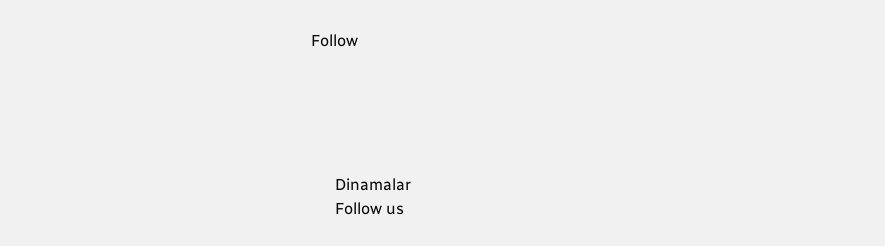Follow





      Dinamalar
      Follow us